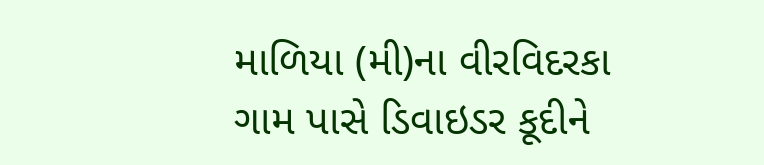માળિયા (મી)ના વીરવિદરકા ગામ પાસે ડિવાઇડર કૂદીને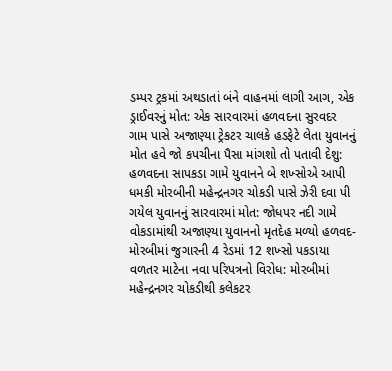ડમ્પર ટ્રકમાં અથડાતાં બંને વાહનમાં લાગી આગ, એક ડ્રાઈવરનું મોત: એક સારવારમાં હળવદના સુરવદર ગામ પાસે અજાણ્યા ટ્રેકટર ચાલકે હડફેટે લેતા યુવાનનું મોત હવે જો કપચીના પૈસા માંગશો તો પતાવી દેશુ: હળવદના સાપકડા ગામે યુવાનને બે શખ્સોએ આપી ધમકી મોરબીની મહેન્દ્રનગર ચોકડી પાસે ઝેરી દવા પી ગયેલ યુવાનનું સારવારમાં મોત: જોધપર નદી ગામે વોકડામાંથી અજાણ્યા યુવાનનો મૃતદેહ મળ્યો હળવદ-મોરબીમાં જુગારની 4 રેડમાં 12 શખ્સો પકડાયા વળતર માટેના નવા પરિપત્રનો વિરોધ: મોરબીમાં મહેન્દ્રનગર ચોકડીથી કલેકટર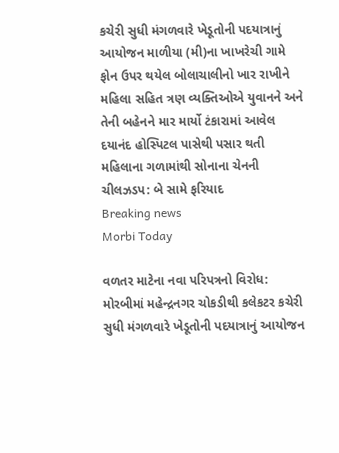કચેરી સુધી મંગળવારે ખેડૂતોની પદયાત્રાનું આયોજન માળીયા (મી)ના ખાખરેચી ગામે ફોન ઉપર થયેલ બોલાચાલીનો ખાર રાખીને મહિલા સહિત ત્રણ વ્યક્તિઓએ યુવાનને અને તેની બહેનને માર માર્યો ટંકારામાં આવેલ દયાનંદ હોસ્પિટલ પાસેથી પસાર થતી મહિલાના ગળામાંથી સોનાના ચેનની ચીલઝડપ: બે સામે ફરિયાદ
Breaking news
Morbi Today

વળતર માટેના નવા પરિપત્રનો વિરોધ: મોરબીમાં મહેન્દ્રનગર ચોકડીથી કલેકટર કચેરી સુધી મંગળવારે ખેડૂતોની પદયાત્રાનું આયોજન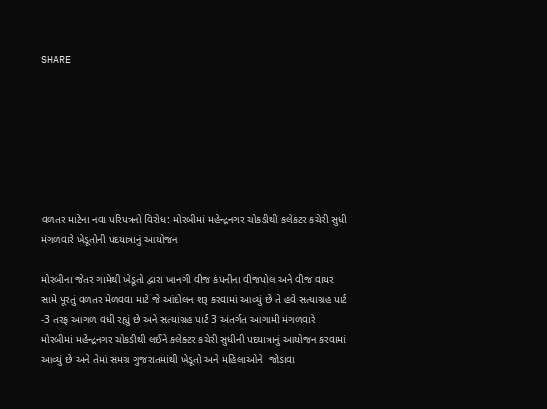SHARE







વળતર માટેના નવા પરિપત્રનો વિરોધ: મોરબીમાં મહેન્દ્રનગર ચોકડીથી કલેકટર કચેરી સુધી મંગળવારે ખેડૂતોની પદયાત્રાનું આયોજન

મોરબીના જેતર ગામેથી ખેડૂતો દ્વારા ખાનગી વીજ કંપનીના વીજપોલ અને વીજ વાયર સામે પૂરતું વળતર મેળવવા માટે જે આંદોલન શરૂ કરવામાં આવ્યું છે તે હવે સત્યાગ્રહ પાર્ટ -3 તરફ આગળ વધી રહ્યું છે અને સત્યાગ્રહ પાર્ટ 3 અંતર્ગત આગામી મંગળવારે મોરબીમાં મહેન્દ્રનગર ચોકડીથી લઈને કલેક્ટર કચેરી સુધીની પદયાત્રાનું આયોજન કરવામાં આવ્યું છે અને તેમાં સમગ્ર ગુજરાતમાંથી ખેડૂતો અને મહિલાઓને  જોડાવા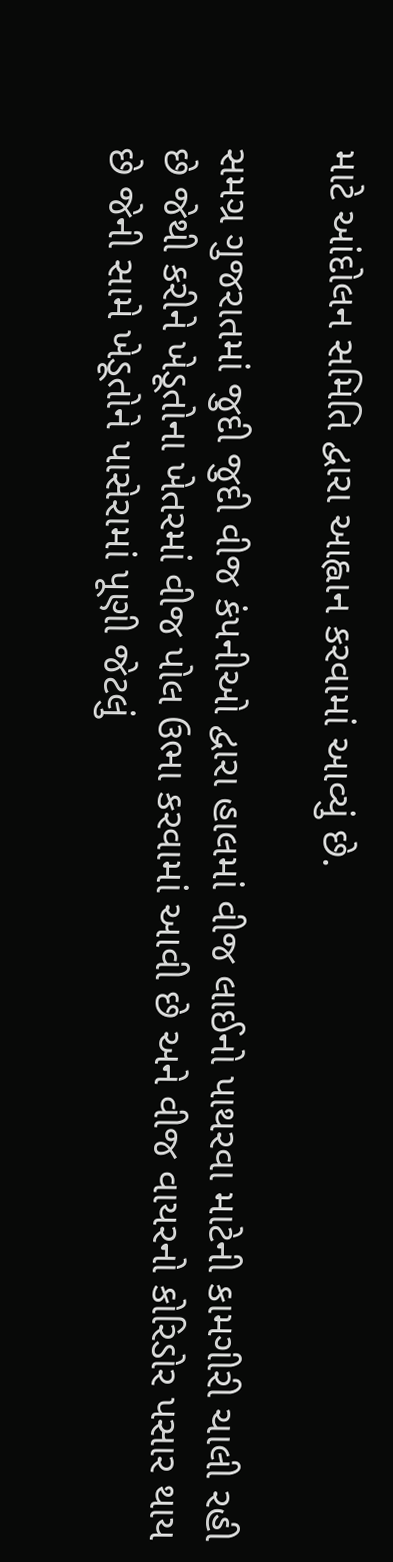માટે આંદોલન સમિતિ દ્વારા આહ્વાન કરવામાં આવ્યું છે.

સમગ્ર ગુજરાતમાં જુદી જુદી વીજ કંપનીઓ દ્વારા હાલમાં વીજ લાઈનો પાથરવા માટેની કામગીરી ચાલી રહી છે જેથી કરીને ખેડૂતોના ખેતરમાં વીજ પોલ ઉભા કરવામાં આવી છે અને વીજ વાયરનો કોરિડોર પસાર થાય છે જેની સામે ખેડૂતોને પાસેરામાં પૂણી જેટલું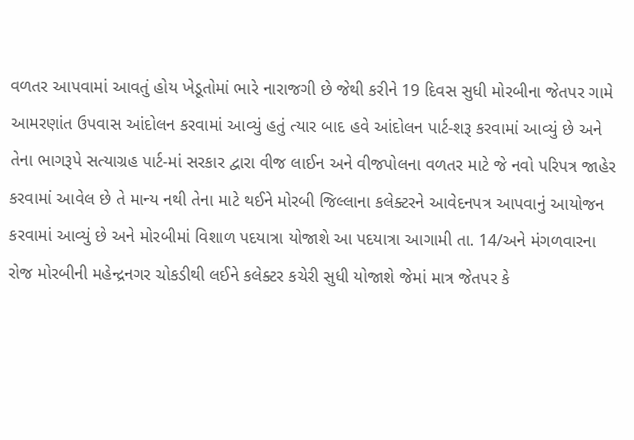વળતર આપવામાં આવતું હોય ખેડૂતોમાં ભારે નારાજગી છે જેથી કરીને 19 દિવસ સુધી મોરબીના જેતપર ગામે આમરણાંત ઉપવાસ આંદોલન કરવામાં આવ્યું હતું ત્યાર બાદ હવે આંદોલન પાર્ટ-શરૂ કરવામાં આવ્યું છે અને તેના ભાગરૂપે સત્યાગ્રહ પાર્ટ-માં સરકાર દ્વારા વીજ લાઈન અને વીજપોલના વળતર માટે જે નવો પરિપત્ર જાહેર કરવામાં આવેલ છે તે માન્ય નથી તેના માટે થઈને મોરબી જિલ્લાના કલેક્ટરને આવેદનપત્ર આપવાનું આયોજન કરવામાં આવ્યું છે અને મોરબીમાં વિશાળ પદયાત્રા યોજાશે આ પદયાત્રા આગામી તા. 14/અને મંગળવારના રોજ મોરબીની મહેન્દ્રનગર ચોકડીથી લઈને કલેક્ટર કચેરી સુધી યોજાશે જેમાં માત્ર જેતપર કે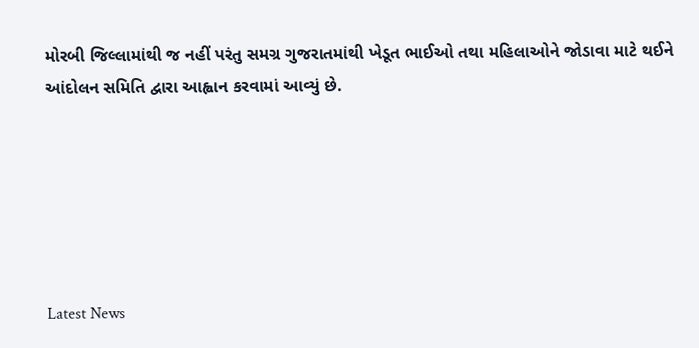મોરબી જિલ્લામાંથી જ નહીં પરંતુ સમગ્ર ગુજરાતમાંથી ખેડૂત ભાઈઓ તથા મહિલાઓને જોડાવા માટે થઈને આંદોલન સમિતિ દ્વારા આહ્વાન કરવામાં આવ્યું છે.






Latest News